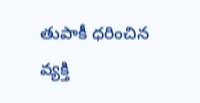తుపాకీ ధరించిన వ్యక్తి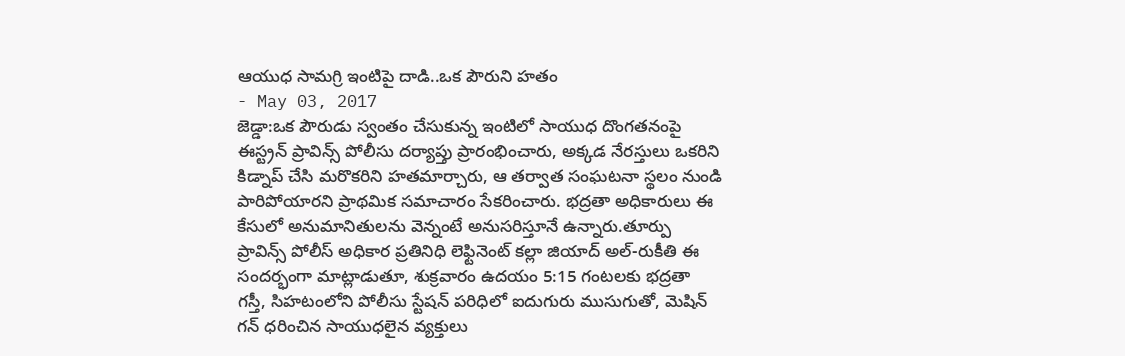ఆయుధ సామగ్రి ఇంటిపై దాడి..ఒక పౌరుని హతం
- May 03, 2017
జెడ్డా:ఒక పౌరుడు స్వంతం చేసుకున్న ఇంటిలో సాయుధ దొంగతనంపై ఈస్ట్రన్ ప్రావిన్స్ పోలీసు దర్యాప్తు ప్రారంభించారు, అక్కడ నేరస్తులు ఒకరిని కిడ్నాప్ చేసి మరొకరిని హతమార్చారు, ఆ తర్వాత సంఘటనా స్థలం నుండి పారిపోయారని ప్రాథమిక సమాచారం సేకరించారు. భద్రతా అధికారులు ఈ కేసులో అనుమానితులను వెన్నంటే అనుసరిస్తూనే ఉన్నారు.తూర్పు ప్రావిన్స్ పోలీస్ అధికార ప్రతినిధి లెఫ్టినెంట్ కల్లా జియాద్ అల్-రుకీతి ఈ సందర్భంగా మాట్లాడుతూ, శుక్రవారం ఉదయం 5:15 గంటలకు భద్రతా గస్తీ, సిహటంలోని పోలీసు స్టేషన్ పరిధిలో ఐదుగురు ముసుగుతో, మెషిన్ గన్ ధరించిన సాయుధలైన వ్యక్తులు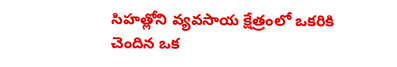సిహత్లోని వ్యవసాయ క్షేత్రంలో ఒకరికి చెందిన ఒక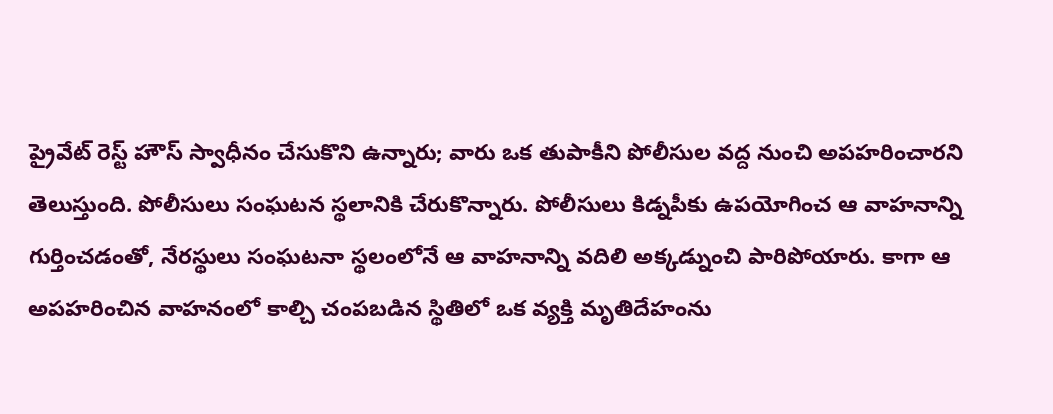ప్రైవేట్ రెస్ట్ హౌస్ స్వాధీనం చేసుకొని ఉన్నారు; వారు ఒక తుపాకీని పోలీసుల వద్ద నుంచి అపహరించారని తెలుస్తుంది. పోలీసులు సంఘటన స్థలానికి చేరుకొన్నారు. పోలీసులు కిడ్నపీకు ఉపయోగించ ఆ వాహనాన్ని గుర్తించడంతో, నేరస్థులు సంఘటనా స్థలంలోనే ఆ వాహనాన్ని వదిలి అక్కడ్నుంచి పారిపోయారు. కాగా ఆ అపహరించిన వాహనంలో కాల్చి చంపబడిన స్థితిలో ఒక వ్యక్తి మృతిదేహంను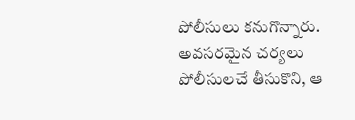పోలీసులు కనుగొన్నారు. అవసరమైన చర్యలు పోలీసులచే తీసుకొని, ఆ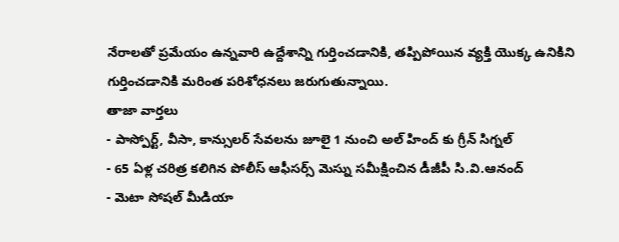నేరాలతో ప్రమేయం ఉన్నవారి ఉద్దేశాన్ని గుర్తించడానికి, తప్పిపోయిన వ్యక్తి యొక్క ఉనికిని గుర్తించడానికి మరింత పరిశోధనలు జరుగుతున్నాయి.
తాజా వార్తలు
- పాస్పోర్ట్, వీసా, కాన్సులర్ సేవలను జూలై 1 నుంచి అల్ హింద్ కు గ్రీన్ సిగ్నల్
- 65 ఏళ్ల చరిత్ర కలిగిన పోలీస్ ఆఫీసర్స్ మెస్ను సమీక్షించిన డీజీపీ సి.వి.ఆనంద్
- మెటా సోషల్ మీడియా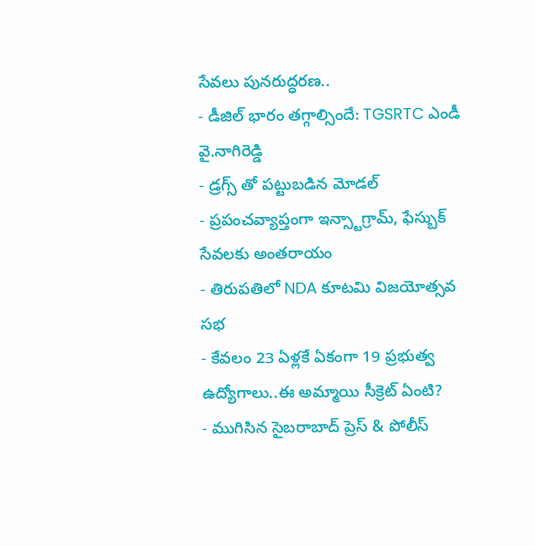సేవలు పునరుద్ధరణ..
- డీజిల్ భారం తగ్గాల్సిందే: TGSRTC ఎండీ వై.నాగిరెడ్డి
- డ్రగ్స్ తో పట్టుబడిన మోడల్
- ప్రపంచవ్యాప్తంగా ఇన్స్టాగ్రామ్, ఫేస్బుక్ సేవలకు అంతరాయం
- తిరుపతిలో NDA కూటమి విజయోత్సవ సభ
- కేవలం 23 ఏళ్లకే ఏకంగా 19 ప్రభుత్వ ఉద్యోగాలు..ఈ అమ్మాయి సీక్రెట్ ఏంటి?
- ముగిసిన సైబరాబాద్ ప్రెస్ & పోలీస్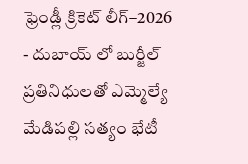ఫ్రెండ్లీ క్రికెట్ లీగ్–2026
- దుబాయ్ లో బుర్జీల్ ప్రతినిధులతో ఎమ్మెల్యే మేడిపల్లి సత్యం భేటీ